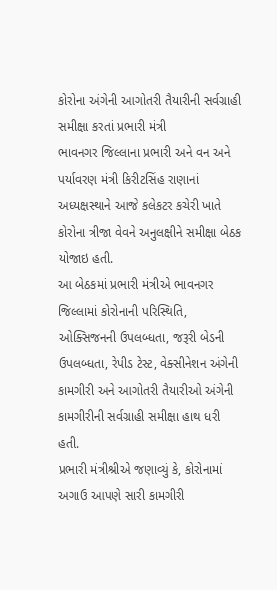કોરોના અંગેની આગોતરી તૈયારીની સર્વગ્રાહી સમીક્ષા કરતાં પ્રભારી મંત્રી
ભાવનગર જિલ્લાના પ્રભારી અને વન અને પર્યાવરણ મંત્રી કિરીટસિંહ રાણાનાં અધ્યક્ષસ્થાને આજે કલેકટર કચેરી ખાતે કોરોના ત્રીજા વેવને અનુલક્ષીને સમીક્ષા બેઠક યોજાઇ હતી.
આ બેઠકમાં પ્રભારી મંત્રીએ ભાવનગર જિલ્લામાં કોરોનાની પરિસ્થિતિ, ઓક્સિજનની ઉપલબ્ધતા, જરૂરી બેડની ઉપલબ્ધતા, રેપીડ ટેસ્ટ, વેક્સીનેશન અંગેની કામગીરી અને આગોતરી તૈયારીઓ અંગેની કામગીરીની સર્વગ્રાહી સમીક્ષા હાથ ધરી હતી.
પ્રભારી મંત્રીશ્રીએ જણાવ્યું કે, કોરોનામાં અગાઉ આપણે સારી કામગીરી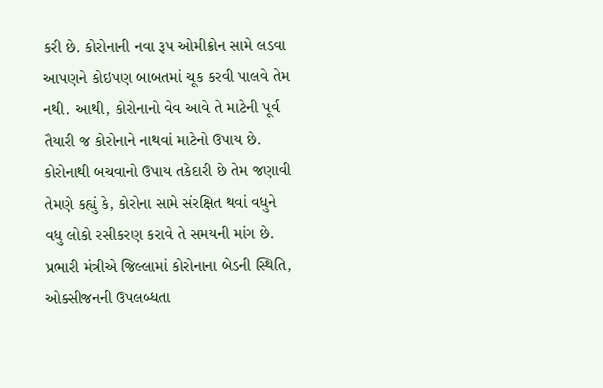કરી છે. કોરોનાની નવા રૂપ ઓમીક્રોન સામે લડવા આપણને કોઇપણ બાબતમાં ચૂક કરવી પાલવે તેમ નથી. આથી, કોરોનાનો વેવ આવે તે માટેની પૂર્વ તૈયારી જ કોરોનાને નાથવાં માટેનો ઉપાય છે.
કોરોનાથી બચવાનો ઉપાય તકેદારી છે તેમ જણાવી તેમણે કહ્યું કે, કોરોના સામે સંરક્ષિત થવાં વધુને વધુ લોકો રસીકરણ કરાવે તે સમયની માંગ છે.
પ્રભારી મંત્રીએ જિલ્લામાં કોરોનાના બેડની સ્થિતિ, ઓક્સીજનની ઉપલબ્ધતા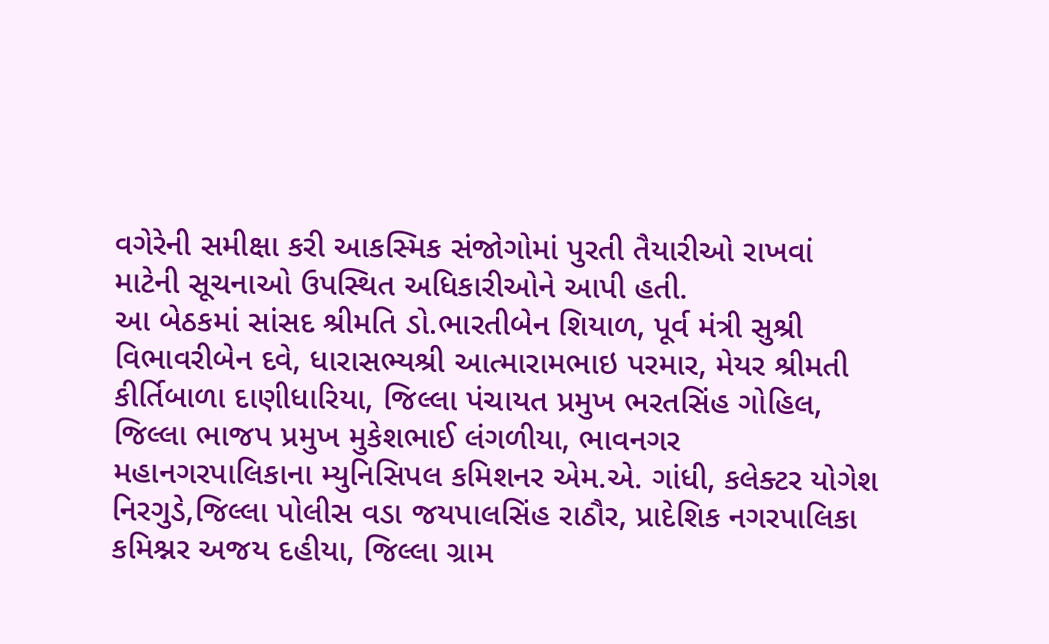વગેરેની સમીક્ષા કરી આકસ્મિક સંજોગોમાં પુરતી તૈયારીઓ રાખવાં માટેની સૂચનાઓ ઉપસ્થિત અધિકારીઓને આપી હતી.
આ બેઠકમાં સાંસદ શ્રીમતિ ડો.ભારતીબેન શિયાળ, પૂર્વ મંત્રી સુશ્રી વિભાવરીબેન દવે, ધારાસભ્યશ્રી આત્મારામભાઇ પરમાર, મેયર શ્રીમતી કીર્તિબાળા દાણીધારિયા, જિલ્લા પંચાયત પ્રમુખ ભરતસિંહ ગોહિલ, જિલ્લા ભાજપ પ્રમુખ મુકેશભાઈ લંગળીયા, ભાવનગર મહાનગરપાલિકાના મ્યુનિસિપલ કમિશનર એમ.એ. ગાંધી, કલેક્ટર યોગેશ નિરગુડે,જિલ્લા પોલીસ વડા જયપાલસિંહ રાઠૌર, પ્રાદેશિક નગરપાલિકા કમિશ્નર અજય દહીયા, જિલ્લા ગ્રામ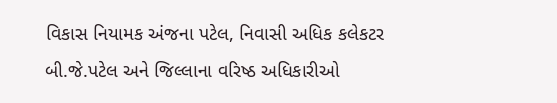વિકાસ નિયામક અંજના પટેલ, નિવાસી અધિક કલેકટર બી.જે.પટેલ અને જિલ્લાના વરિષ્ઠ અધિકારીઓ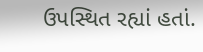ઉપસ્થિત રહ્યાં હતાં.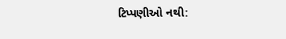ટિપ્પણીઓ નથી: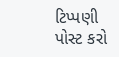ટિપ્પણી પોસ્ટ કરો